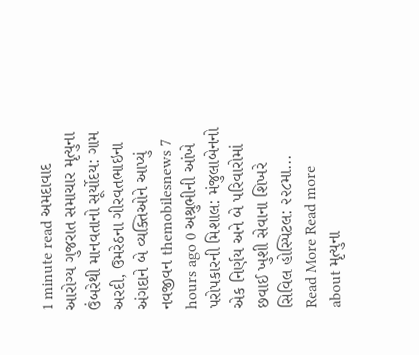1 minute read અમદાવાદ આરોગ્ય ગુજરાત સમાચાર મૃત્યુના ઉંબરેથી માનવતાનો સૂર્યોદય: ગામ અરદી, ઉમરેઠના ગીરવતભાઇના અંગદાને બે વ્યક્તિઓને આપ્યું નવજીવન themobilesnews 7 hours ago 0 અશ્રુભીની આંખે પરોપકારની મિશાલ: મંજુલાબેનનો એક નિર્ણય અને બે પરિવારોમાં છવાઈ ખુશી સેવાના શિખરે સિવિલ હોસ્પિટલ: ૨૨૮મા... Read More Read more about મૃત્યુના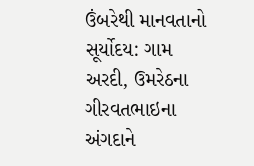ઉંબરેથી માનવતાનો સૂર્યોદય: ગામ અરદી, ઉમરેઠના ગીરવતભાઇના અંગદાને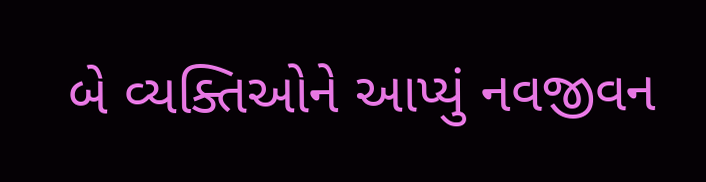બે વ્યક્તિઓને આપ્યું નવજીવન